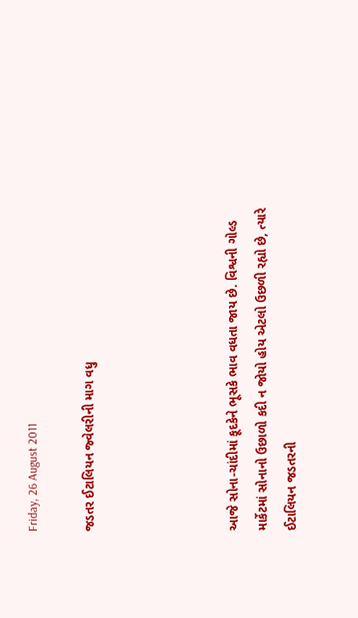Friday, 26 August 2011

જડતર ઈટાલિયન જ્વેલરીની માગ વધુ




આજે સોના-ચાંદીમાં કૂદકેને ભૂસકે ભાવ વધતા જાય છે. વિશ્વની ગોલ્ડ માર્કેટમાં સોનાનો ઉછાળો કદી ન જોયો હોય એટલો ઉછળી રહ્યો છે, ત્યારે ઈટાલિયન જડતરની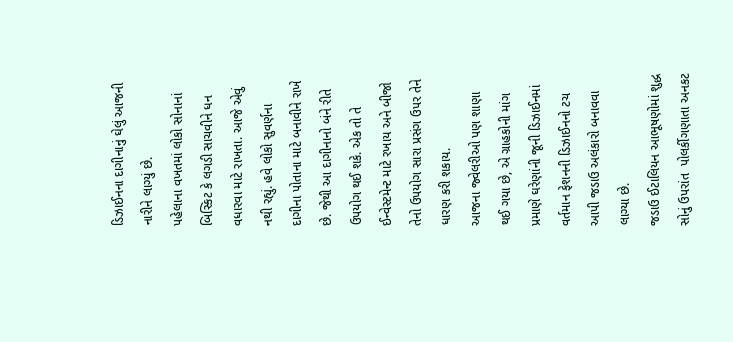ડિઝાઈનના દાગીનાનું ઘેલું આજની નારીને લાગ્યું છે.
પહેલાના વખતમાં લોકો સોનાનાં બિસ્કિટ કે લગડી સાચવીને ધન વધારવા માટે રાખતા. આજે એવું નથી રહ્યું. હવે લોકો સુવર્ણના દાગીના પોતાના માટે બનાવીને રાખે છે. જેથી આ દાગીનાનો બંને રીતે ઉપયોગ થઈ શકે. એક તો તે ઈન્વેસ્ટમેન્ટ માટે રખાય અને બીજો તેનો ઉપયોગ સારા પ્રસંગ ઉપર તેને ધારણ કરી શકાય.
આજના જ્વેલરીઓ પણ શાણા થઈ ગયા છે, એ ગ્રાહકોની માંગ પ્રમાણે ઘરેણાંની જૂની ડિઝાઈનમાં વર્તમાન ફેશનની ડિઝાઈનનો ટચ આપી જડાઉ અલંકારો બનાવવા લાગ્યા છે.
જડાઉ ઈટાલિયન આભૂષણોમાં શુદ્ધ સોનું ઉપરાંત  પોલર્કીગણાતા અનકટ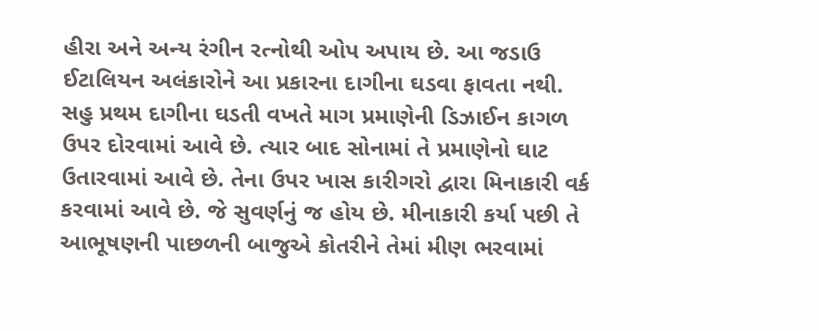હીરા અને અન્ય રંગીન રત્નોથી ઓપ અપાય છે. આ જડાઉ ઈટાલિયન અલંકારોને આ પ્રકારના દાગીના ઘડવા ફાવતા નથી.
સહુ પ્રથમ દાગીના ઘડતી વખતે માગ પ્રમાણેની ડિઝાઈન કાગળ ઉપર દોરવામાં આવે છે. ત્યાર બાદ સોનામાં તે પ્રમાણેનો ઘાટ ઉતારવામાં આવે છે. તેના ઉપર ખાસ કારીગરો દ્વારા મિનાકારી વર્ક કરવામાં આવે છે. જે સુવર્ણનું જ હોય છે. મીનાકારી કર્યા પછી તે આભૂષણની પાછળની બાજુએ કોતરીને તેમાં મીણ ભરવામાં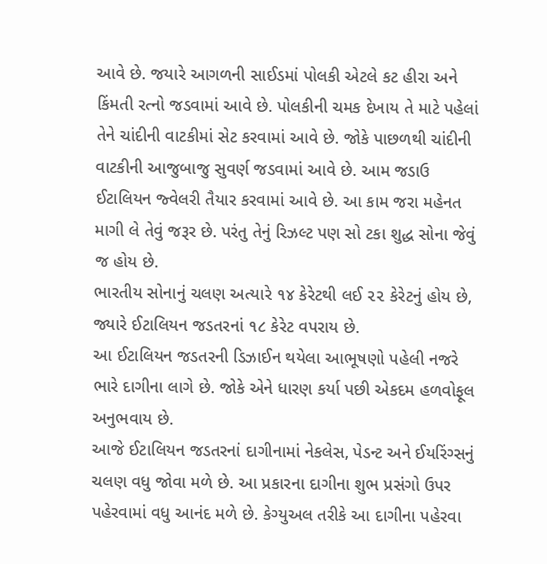આવે છે. જયારે આગળની સાઈડમાં પોલકી એટલે કટ હીરા અને કિંમતી રત્નો જડવામાં આવે છે. પોલકીની ચમક દેખાય તે માટે પહેલાં તેને ચાંદીની વાટકીમાં સેટ કરવામાં આવે છે. જોકે પાછળથી ચાંદીની વાટકીની આજુબાજુ સુવર્ણ જડવામાં આવે છે. આમ જડાઉ ઈટાલિયન જ્વેલરી તૈયાર કરવામાં આવે છે. આ કામ જરા મહેનત માગી લે તેવું જરૂર છે. પરંતુ તેનું રિઝલ્ટ પણ સો ટકા શુદ્ધ સોના જેવું જ હોય છે.
ભારતીય સોનાનું ચલણ અત્યારે ૧૪ કેરેટથી લઈ ૨૨ કેરેટનું હોય છે, જ્યારે ઈટાલિયન જડતરનાં ૧૮ કેરેટ વપરાય છે.
આ ઈટાલિયન જડતરની ડિઝાઈન થયેલા આભૂષણો પહેલી નજરે ભારે દાગીના લાગે છે. જોકે એને ધારણ કર્યા પછી એકદમ હળવોફૂલ અનુભવાય છે.
આજે ઈટાલિયન જડતરનાં દાગીનામાં નેકલેસ, પેડન્ટ અને ઈયરિંગ્સનું ચલણ વધુ જોવા મળે છે. આ પ્રકારના દાગીના શુભ પ્રસંગો ઉપર પહેરવામાં વધુ આનંદ મળે છે. કેગ્યુઅલ તરીકે આ દાગીના પહેરવા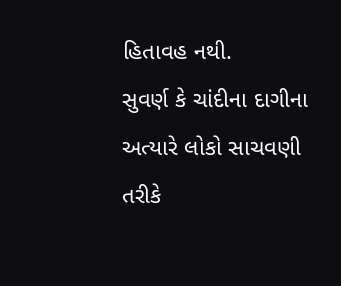હિતાવહ નથી.
સુવર્ણ કે ચાંદીના દાગીના અત્યારે લોકો સાચવણી તરીકે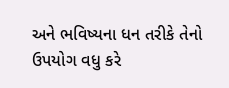અને ભવિષ્યના ધન તરીકે તેનો ઉપયોગ વધુ કરે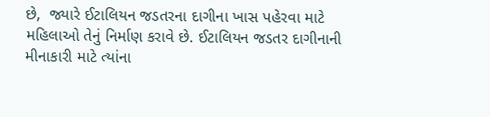છે,  જ્યારે ઈટાલિયન જડતરના દાગીના ખાસ પહેરવા માટે મહિલાઓ તેનું નિર્માણ કરાવે છે. ઈટાલિયન જડતર દાગીનાની મીનાકારી માટે ત્યાંના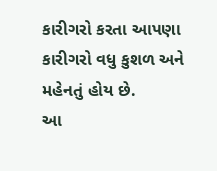કારીગરો કરતા આપણા કારીગરો વધુ કુશળ અને મહેનતું હોય છે.
આ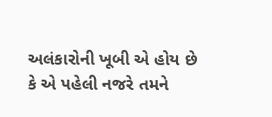અલંકારોની ખૂબી એ હોય છે કે એ પહેલી નજરે તમને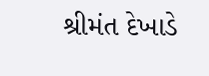શ્રીમંત દેખાડે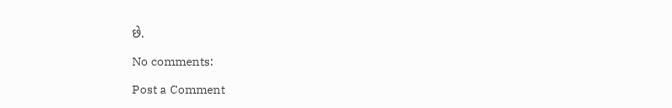છે.

No comments:

Post a Comment